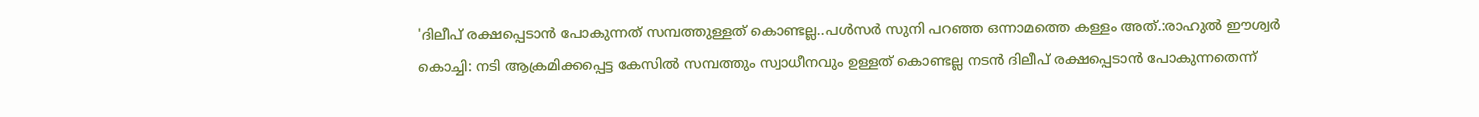'ദിലീപ് രക്ഷപ്പെടാൻ പോകുന്നത് സമ്പത്തുള്ളത് കൊണ്ടല്ല..പൾസർ സുനി പറഞ്ഞ ഒന്നാമത്തെ കള്ളം അത്.:രാഹുൽ ഈശ്വർ
കൊച്ചി: നടി ആക്രമിക്കപ്പെട്ട കേസിൽ സമ്പത്തും സ്വാധീനവും ഉള്ളത് കൊണ്ടല്ല നടൻ ദിലീപ് രക്ഷപ്പെടാൻ പോകുന്നതെന്ന്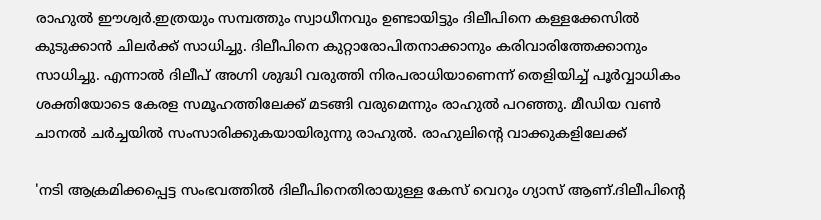രാഹുൽ ഈശ്വർ.ഇത്രയും സമ്പത്തും സ്വാധീനവും ഉണ്ടായിട്ടും ദിലീപിനെ കള്ളക്കേസിൽ കുടുക്കാൻ ചിലർക്ക് സാധിച്ചു. ദിലീപിനെ കുറ്റാരോപിതനാക്കാനും കരിവാരിത്തേക്കാനും സാധിച്ചു. എന്നാൽ ദിലീപ് അഗ്നി ശുദ്ധി വരുത്തി നിരപരാധിയാണെന്ന് തെളിയിച്ച് പൂർവ്വാധികം ശക്തിയോടെ കേരള സമൂഹത്തിലേക്ക് മടങ്ങി വരുമെന്നും രാഹുൽ പറഞ്ഞു. മീഡിയ വൺ ചാനൽ ചർച്ചയിൽ സംസാരിക്കുകയായിരുന്നു രാഹുൽ. രാഹുലിന്റെ വാക്കുകളിലേക്ക്

'നടി ആക്രമിക്കപ്പെട്ട സംഭവത്തിൽ ദിലീപിനെതിരായുള്ള കേസ് വെറും ഗ്യാസ് ആണ്.ദിലീപിന്റെ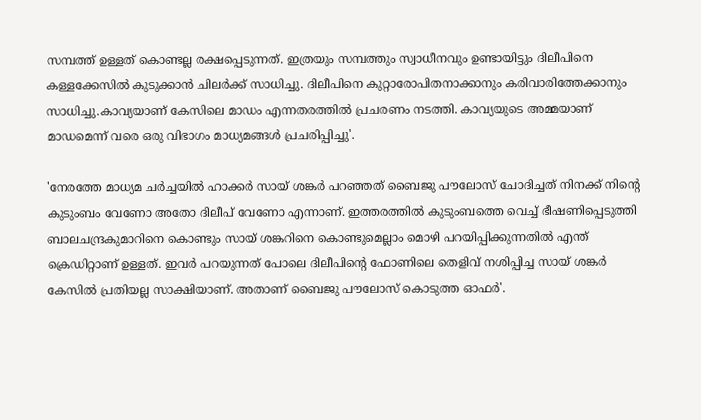സമ്പത്ത് ഉള്ളത് കൊണ്ടല്ല രക്ഷപ്പെടുന്നത്. ഇത്രയും സമ്പത്തും സ്വാധീനവും ഉണ്ടായിട്ടും ദിലീപിനെ കള്ളക്കേസിൽ കുടുക്കാൻ ചിലർക്ക് സാധിച്ചു. ദിലീപിനെ കുറ്റാരോപിതനാക്കാനും കരിവാരിത്തേക്കാനും സാധിച്ചു.കാവ്യയാണ് കേസിലെ മാഡം എന്നതരത്തിൽ പ്രചരണം നടത്തി. കാവ്യയുടെ അമ്മയാണ് മാഡമെന്ന് വരെ ഒരു വിഭാഗം മാധ്യമങ്ങൾ പ്രചരിപ്പിച്ചു'.

'നേരത്തേ മാധ്യമ ചർച്ചയിൽ ഹാക്കർ സായ് ശങ്കർ പറഞ്ഞത് ബൈജു പൗലോസ് ചോദിച്ചത് നിനക്ക് നിന്റെ കുടുംബം വേണോ അതോ ദിലീപ് വേണോ എന്നാണ്. ഇത്തരത്തിൽ കുടുംബത്തെ വെച്ച് ഭീഷണിപ്പെടുത്തി ബാലചന്ദ്രകുമാറിനെ കൊണ്ടും സായ് ശങ്കറിനെ കൊണ്ടുമെല്ലാം മൊഴി പറയിപ്പിക്കുന്നതിൽ എന്ത് ക്രെഡിറ്റാണ് ഉള്ളത്. ഇവർ പറയുന്നത് പോലെ ദിലീപിന്റെ ഫോണിലെ തെളിവ് നശിപ്പിച്ച സായ് ശങ്കർ കേസിൽ പ്രതിയല്ല സാക്ഷിയാണ്. അതാണ് ബൈജു പൗലോസ് കൊടുത്ത ഓഫർ'.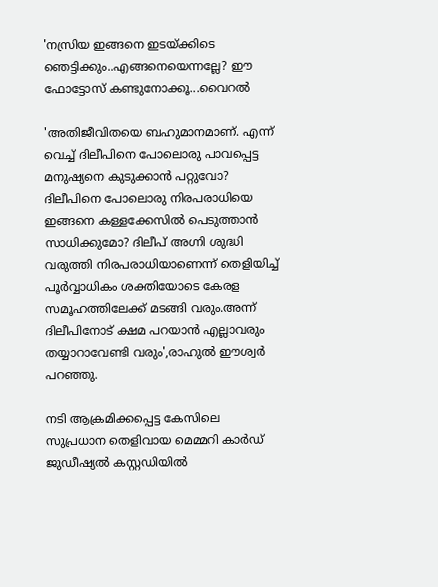'നസ്രിയ ഇങ്ങനെ ഇടയ്ക്കിടെ ഞെട്ടിക്കും..എങ്ങനെയെന്നല്ലേ? ഈ ഫോട്ടോസ് കണ്ടുനോക്കൂ...വൈറൽ

'അതിജീവിതയെ ബഹുമാനമാണ്. എന്ന് വെച്ച് ദിലീപിനെ പോലൊരു പാവപ്പെട്ട മനുഷ്യനെ കുടുക്കാൻ പറ്റുവോ? ദിലീപിനെ പോലൊരു നിരപരാധിയെ ഇങ്ങനെ കള്ളക്കേസിൽ പെടുത്താൻ സാധിക്കുമോ? ദിലീപ് അഗ്നി ശുദ്ധി വരുത്തി നിരപരാധിയാണെന്ന് തെളിയിച്ച് പൂർവ്വാധികം ശക്തിയോടെ കേരള സമൂഹത്തിലേക്ക് മടങ്ങി വരും.അന്ന് ദിലീപിനോട് ക്ഷമ പറയാൻ എല്ലാവരും തയ്യാറാവേണ്ടി വരും',രാഹുൽ ഈശ്വർ പറഞ്ഞു.

നടി ആക്രമിക്കപ്പെട്ട കേസിലെ സുപ്രധാന തെളിവായ മെമ്മറി കാർഡ് ജുഡീഷ്യൽ കസ്റ്റഡിയിൽ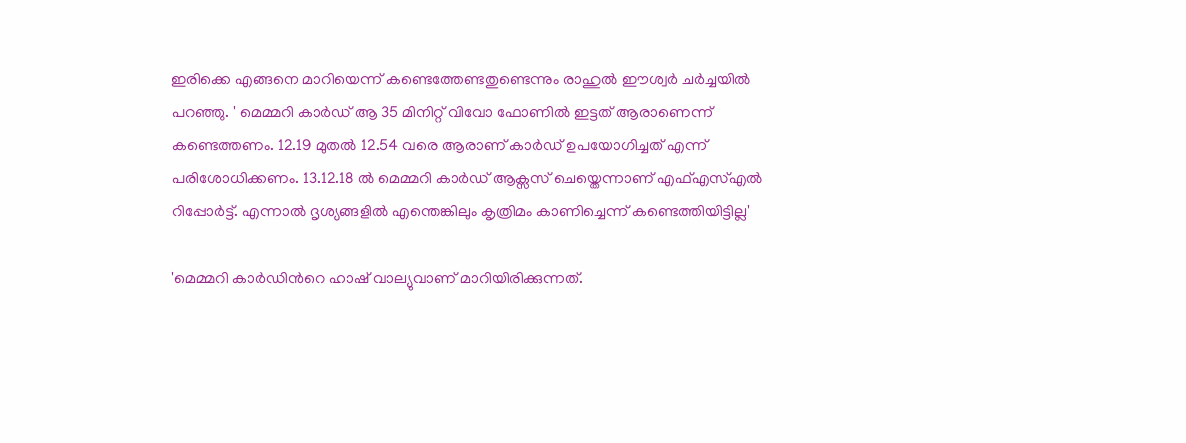ഇരിക്കെ എങ്ങനെ മാറിയെന്ന് കണ്ടെത്തേണ്ടതുണ്ടെന്നും രാഹുൽ ഈശ്വർ ചർച്ചയിൽ പറഞ്ഞു. ' മെമ്മറി കാർഡ് ആ 35 മിനിറ്റ് വിവോ ഫോണിൽ ഇട്ടത് ആരാണെന്ന് കണ്ടെത്തണം. 12.19 മുതൽ 12.54 വരെ ആരാണ് കാർഡ് ഉപയോഗിച്ചത് എന്ന് പരിശോധിക്കണം. 13.12.18 ൽ മെമ്മറി കാർഡ് ആക്സസ് ചെയ്തെന്നാണ് എഫ്എസ്എൽ റിപ്പോർട്ട്. എന്നാൽ ദൃശ്യങ്ങളിൽ എന്തെങ്കിലും കൃത്രിമം കാണിച്ചെന്ന് കണ്ടെത്തിയിട്ടില്ല'

'മെമ്മറി കാർഡിൻറെ ഹാഷ് വാല്യുവാണ് മാറിയിരിക്കുന്നത്.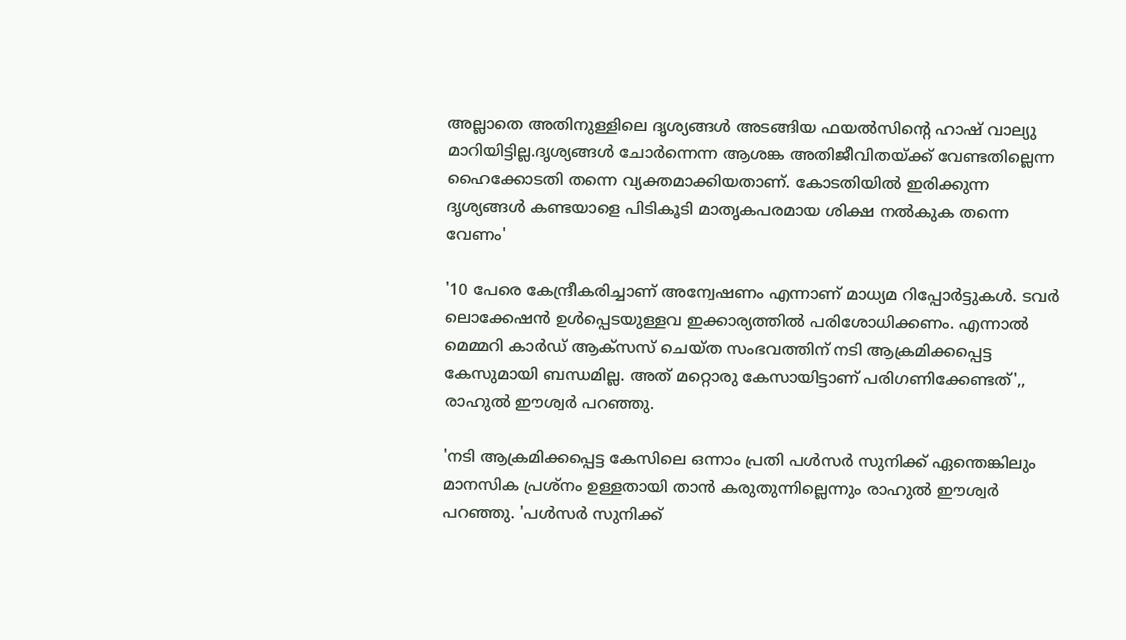അല്ലാതെ അതിനുള്ളിലെ ദൃശ്യങ്ങൾ അടങ്ങിയ ഫയൽസിന്റെ ഹാഷ് വാല്യു മാറിയിട്ടില്ല.ദൃശ്യങ്ങൾ ചോർന്നെന്ന ആശങ്ക അതിജീവിതയ്ക്ക് വേണ്ടതില്ലെന്ന ഹൈക്കോടതി തന്നെ വ്യക്തമാക്കിയതാണ്. കോടതിയിൽ ഇരിക്കുന്ന ദൃശ്യങ്ങൾ കണ്ടയാളെ പിടികൂടി മാതൃകപരമായ ശിക്ഷ നൽകുക തന്നെ വേണം'

'10 പേരെ കേന്ദ്രീകരിച്ചാണ് അന്വേഷണം എന്നാണ് മാധ്യമ റിപ്പോർട്ടുകൾ. ടവർ ലൊക്കേഷൻ ഉൾപ്പെടയുള്ളവ ഇക്കാര്യത്തിൽ പരിശോധിക്കണം. എന്നാൽ മെമ്മറി കാർഡ് ആക്സസ് ചെയ്ത സംഭവത്തിന് നടി ആക്രമിക്കപ്പെട്ട കേസുമായി ബന്ധമില്ല. അത് മറ്റൊരു കേസായിട്ടാണ് പരിഗണിക്കേണ്ടത്',, രാഹുൽ ഈശ്വർ പറഞ്ഞു.

'നടി ആക്രമിക്കപ്പെട്ട കേസിലെ ഒന്നാം പ്രതി പൾസർ സുനിക്ക് ഏന്തെങ്കിലും മാനസിക പ്രശ്നം ഉള്ളതായി താൻ കരുതുന്നില്ലെന്നും രാഹുൽ ഈശ്വർ പറഞ്ഞു. 'പൾസർ സുനിക്ക്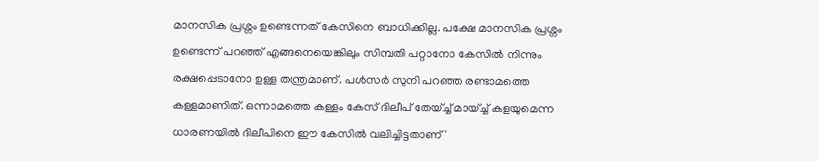മാനസിക പ്രശ്നം ഉണ്ടെന്നത് കേസിനെ ബാധിക്കില്ല. പക്ഷേ മാനസിക പ്രശ്നം ഉണ്ടെന്ന് പറഞ്ഞ് എങ്ങനെയെങ്കിലും സിമ്പതി പറ്റാനോ കേസിൽ നിന്നും രക്ഷപ്പെടാനോ ഉള്ള തന്ത്രമാണ്. പൾസർ സുനി പറഞ്ഞ രണ്ടാമത്തെ കള്ളമാണിത്. ഒന്നാമത്തെ കള്ളം കേസ് ദിലീപ് തേയ്ച്ച് മായ്ച്ച് കളയുമെന്ന ധാരണയിൽ ദിലീപിനെ ഈ കേസിൽ വലിച്ചിട്ടതാണ്'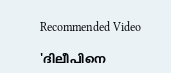Recommended Video

'ദിലീപിനെ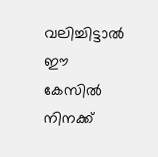വലിച്ചിട്ടാൽ ഈ കേസിൽ നിനക്ക്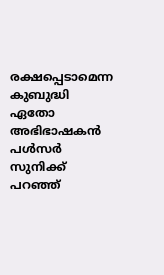രക്ഷപ്പെടാമെന്ന കുബുദ്ധി ഏതോ അഭിഭാഷകൻ പൾസർ സുനിക്ക് പറഞ്ഞ്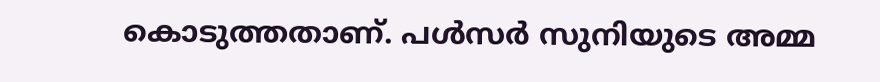കൊടുത്തതാണ്. പൾസർ സുനിയുടെ അമ്മ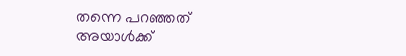തന്നെ പറഞ്ഞത് അയാൾക്ക്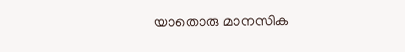യാതൊരു മാനസിക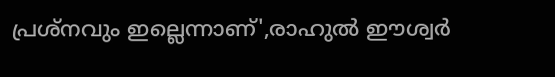പ്രശ്നവും ഇല്ലെന്നാണ്',രാഹുൽ ഈശ്വർ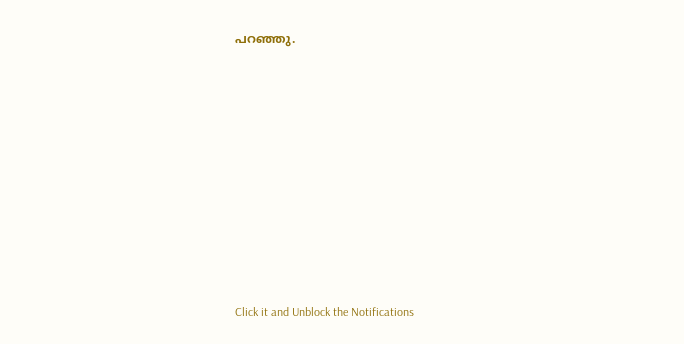പറഞ്ഞു.












Click it and Unblock the Notifications